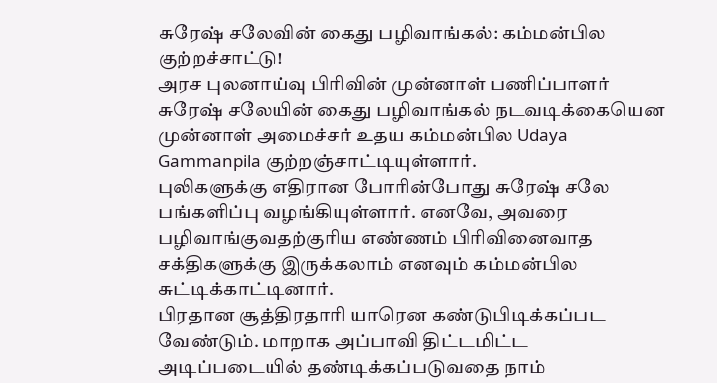சுரேஷ் சலேவின் கைது பழிவாங்கல்: கம்மன்பில குற்றச்சாட்டு!
அரச புலனாய்வு பிரிவின் முன்னாள் பணிப்பாளர் சுரேஷ் சலேயின் கைது பழிவாங்கல் நடவடிக்கையென முன்னாள் அமைச்சர் உதய கம்மன்பில Udaya Gammanpila குற்றஞ்சாட்டியுள்ளார்.
புலிகளுக்கு எதிரான போரின்போது சுரேஷ் சலே பங்களிப்பு வழங்கியுள்ளார். எனவே, அவரை பழிவாங்குவதற்குரிய எண்ணம் பிரிவினைவாத சக்திகளுக்கு இருக்கலாம் எனவும் கம்மன்பில சுட்டிக்காட்டினார்.
பிரதான சூத்திரதாரி யாரென கண்டுபிடிக்கப்பட வேண்டும். மாறாக அப்பாவி திட்டமிட்ட அடிப்படையில் தண்டிக்கப்படுவதை நாம்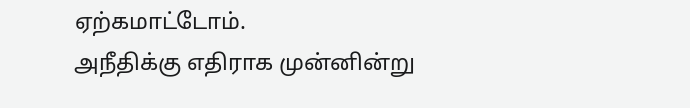ஏற்கமாட்டோம்.
அநீதிக்கு எதிராக முன்னின்று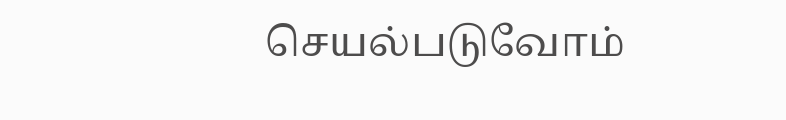செயல்படுவோம்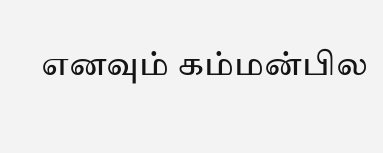எனவும் கம்மன்பில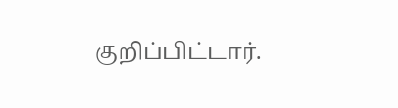குறிப்பிட்டார்.